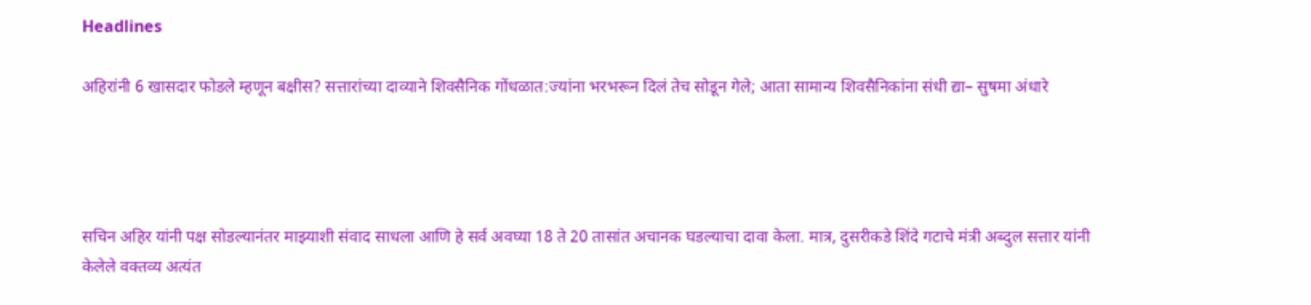Headlines

अहिरांनी 6 खासदार फोडले म्हणून बक्षीस? सत्तारांच्या दाव्याने शिवसैनिक गोंधळात:ज्यांना भरभरून दिलं तेच सोडून गेले; आता सामान्य शिवसैनिकांना संधी द्या– सुषमा अंधारे




सचिन अहिर यांनी पक्ष सोडल्यानंतर माझ्याशी संवाद साधला आणि हे सर्व अवघ्या 18 ते 20 तासांत अचानक घडल्याचा दावा केला. मात्र, दुसरीकडे शिंदे गटाचे मंत्री अब्दुल सत्तार यांनी केलेले वक्तव्य अत्यंत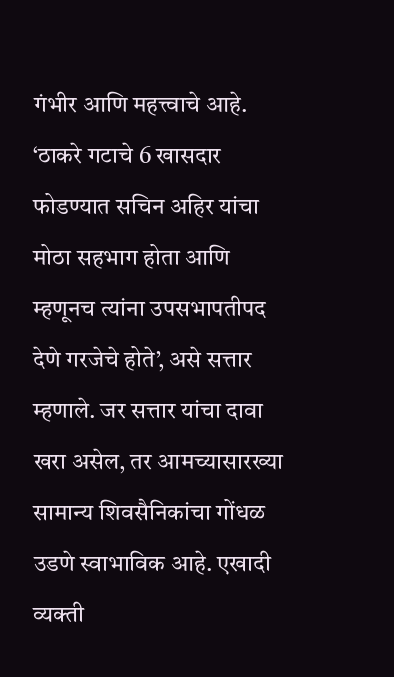गंभीर आणि महत्त्वाचे आहे. ‘ठाकरे गटाचे 6 खासदार फोडण्यात सचिन अहिर यांचा मोठा सहभाग होता आणि म्हणूनच त्यांना उपसभापतीपद देणे गरजेचे होते’, असे सत्तार म्हणाले. जर सत्तार यांचा दावा खरा असेल, तर आमच्यासारख्या सामान्य शिवसैनिकांचा गोंधळ उडणे स्वाभाविक आहे. एखादी व्यक्ती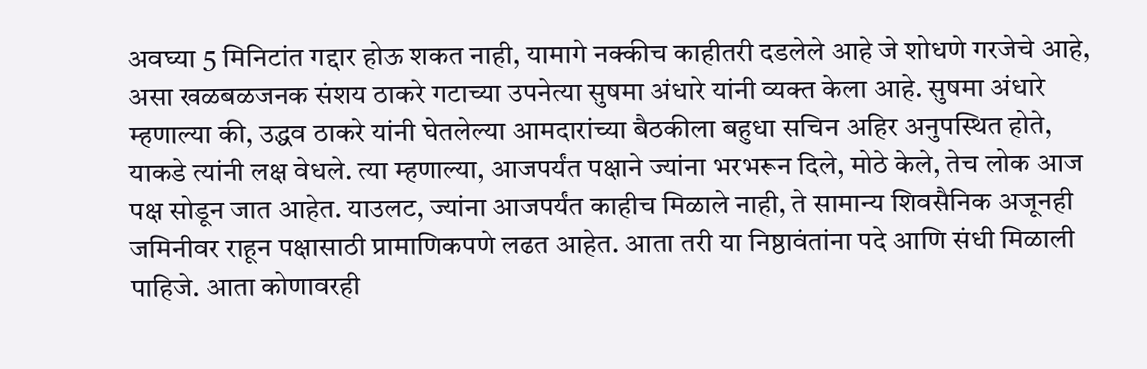अवघ्या 5 मिनिटांत गद्दार होऊ शकत नाही, यामागे नक्कीच काहीतरी दडलेले आहे जे शोधणे गरजेचे आहे, असा खळबळजनक संशय ठाकरे गटाच्या उपनेत्या सुषमा अंधारे यांनी व्यक्त केला आहे. सुषमा अंधारे म्हणाल्या की, उद्धव ठाकरे यांनी घेतलेल्या आमदारांच्या बैठकीला बहुधा सचिन अहिर अनुपस्थित होते, याकडे त्यांनी लक्ष वेधले. त्या म्हणाल्या, आजपर्यंत पक्षाने ज्यांना भरभरून दिले, मोठे केले, तेच लोक आज पक्ष सोडून जात आहेत. याउलट, ज्यांना आजपर्यंत काहीच मिळाले नाही, ते सामान्य शिवसैनिक अजूनही जमिनीवर राहून पक्षासाठी प्रामाणिकपणे लढत आहेत. आता तरी या निष्ठावंतांना पदे आणि संधी मिळाली पाहिजे. आता कोणावरही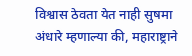विश्वास ठेवता येत नाही सुषमा अंधारे म्हणाल्या की, महाराष्ट्राने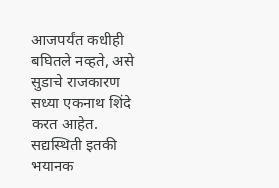आजपर्यंत कधीही बघितले नव्हते, असे सुडाचे राजकारण सध्या एकनाथ शिंदे करत आहेत. सद्यस्थिती इतकी भयानक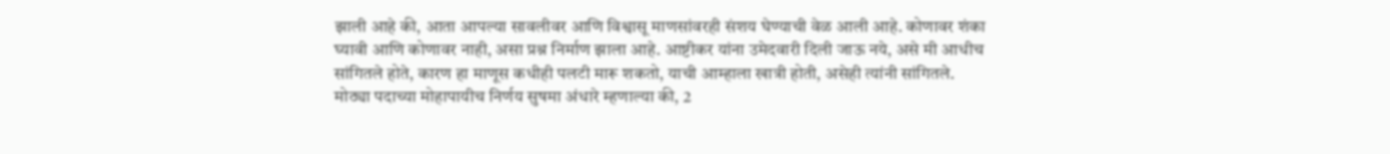झाली आहे की, आता आपल्या सावलीवर आणि विश्वासू माणसांवरही संशय घेण्याची वेळ आली आहे. कोणावर शंका घ्यावी आणि कोणावर नाही, असा प्रश्न निर्माण झाला आहे. आष्टीकर यांना उमेदवारी दिली जाऊ नये, असे मी आधीच सांगितले होते, कारण हा माणूस कधीही पलटी मारू शकतो, याची आम्हाला खात्री होती, असेही त्यांनी सांगितले. मोठ्या पदाच्या मोहापायीच निर्णय सुषमा अंधारे म्हणाल्या की, 2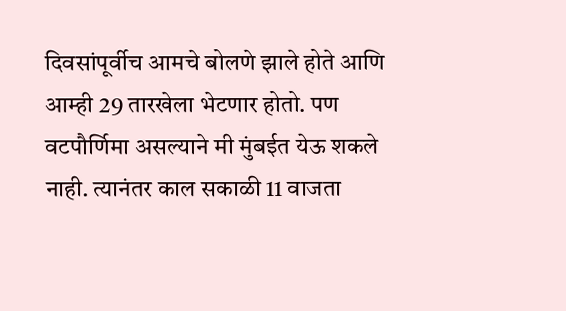दिवसांपूर्वीच आमचे बोलणे झाले होते आणि आम्ही 29 तारखेला भेटणार होतो. पण वटपौर्णिमा असल्याने मी मुंबईत येऊ शकले नाही. त्यानंतर काल सकाळी 11 वाजता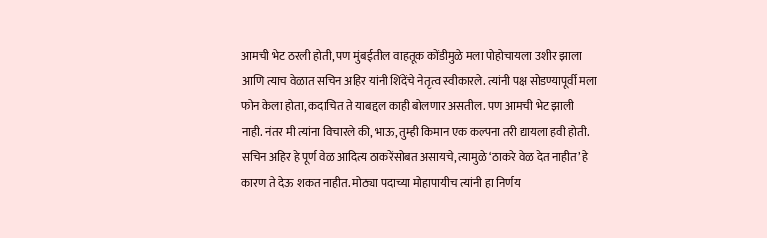आमची भेट ठरली होती, पण मुंबईतील वाहतूक कोंडीमुळे मला पोहोचायला उशीर झाला आणि त्याच वेळात सचिन अहिर यांनी शिंदेंचे नेतृत्व स्वीकारले. त्यांनी पक्ष सोडण्यापूर्वी मला फोन केला होता, कदाचित ते याबद्दल काही बोलणार असतील. पण आमची भेट झाली नाही. नंतर मी त्यांना विचारले की, भाऊ, तुम्ही किमान एक कल्पना तरी द्यायला हवी होती. सचिन अहिर हे पूर्ण वेळ आदित्य ठाकरेंसोबत असायचे, त्यामुळे ‘ठाकरे वेळ देत नाहीत’ हे कारण ते देऊ शकत नाहीत. मोठ्या पदाच्या मोहापायीच त्यांनी हा निर्णय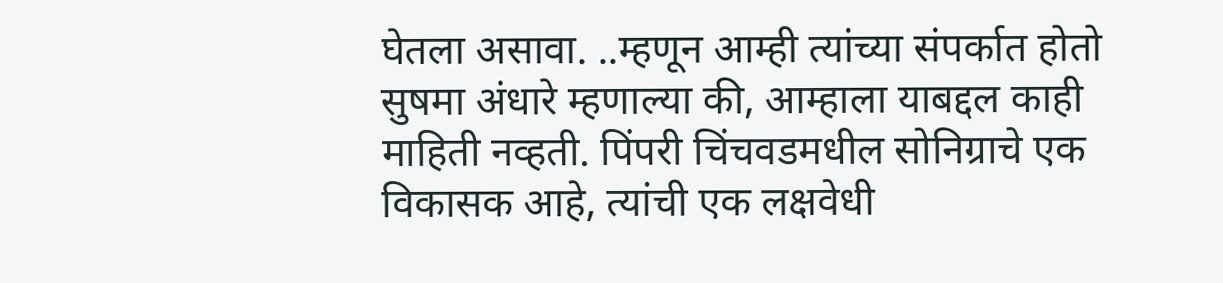घेतला असावा. ..म्हणून आम्ही त्यांच्या संपर्कात होतो सुषमा अंधारे म्हणाल्या की, आम्हाला याबद्दल काही माहिती नव्हती. पिंपरी चिंचवडमधील सोनिग्राचे एक विकासक आहे, त्यांची एक लक्षवेधी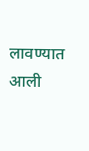लावण्यात आली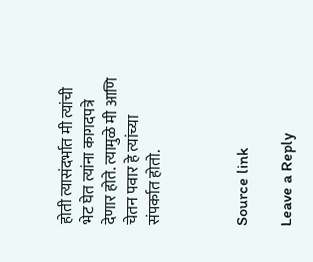होती त्यासंदर्भात मी त्यांची भेट घेत त्यांना कागदपत्रे देणार होते. त्यामुळे मी आणि चेतन पवार हे त्यांच्या संपर्कात होतो.



Source link

Leave a Reply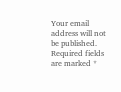Your email address will not be published. Required fields are marked *